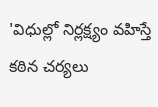'విధుల్లో నిర్లక్ష్యం వహిస్తే కఠిన చర్యలు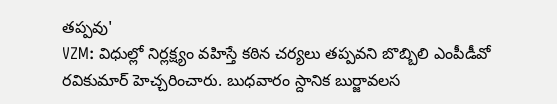తప్పవు'
VZM: విధుల్లో నిర్లక్ష్యం వహిస్తే కఠిన చర్యలు తప్పవని బొబ్బిలి ఎంపీడీవో రవికుమార్ హెచ్చరించారు. బుధవారం స్దానిక బుర్జావలస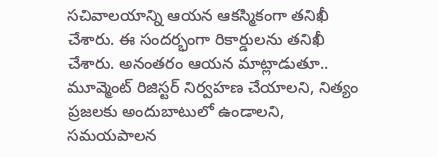సచివాలయాన్ని ఆయన ఆకస్మికంగా తనిఖీ చేశారు. ఈ సందర్భంగా రికార్డులను తనిఖీ చేశారు. అనంతరం ఆయన మాట్లాడుతూ.. మూవ్మెంట్ రిజిస్టర్ నిర్వహణ చేయాలని, నిత్యం ప్రజలకు అందుబాటులో ఉండాలని, సమయపాలన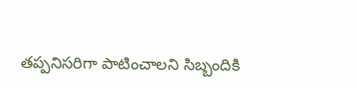తప్పనిసరిగా పాటించాలని సిబ్బందికి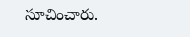సూచించారు.